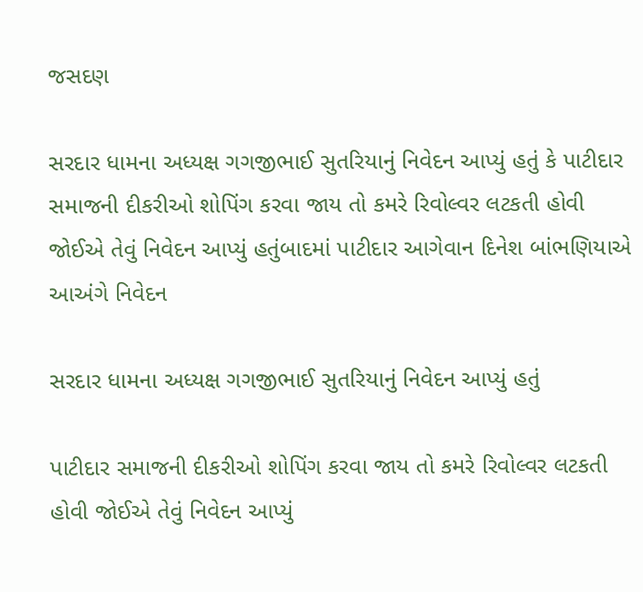જસદણ

સરદાર ધામના અધ્યક્ષ ગગજીભાઈ સુતરિયાનું નિવેદન આપ્યું હતું કે પાટીદાર સમાજની દીકરીઓ શોપિંગ કરવા જાય તો કમરે રિવોલ્વર લટકતી હોવી જોઈએ તેવું નિવેદન આપ્યું હતુંબાદમાં પાટીદાર આગેવાન દિનેશ બાંભણિયાએ આઅંગે નિવેદન

સરદાર ધામના અધ્યક્ષ ગગજીભાઈ સુતરિયાનું નિવેદન આપ્યું હતું

પાટીદાર સમાજની દીકરીઓ શોપિંગ કરવા જાય તો કમરે રિવોલ્વર લટકતી હોવી જોઈએ તેવું નિવેદન આપ્યું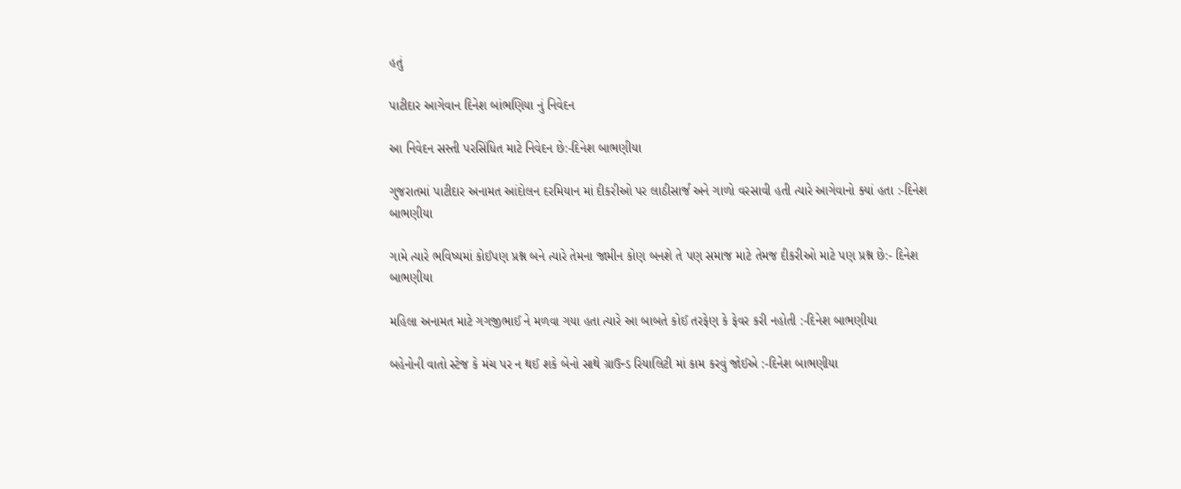હતું

પાટીદાર આગેવાન દિનેશ બાંભણિયા નું નિવેદન

આ નિવેદન સસ્તી પરસિંધિત માટે નિવેદન છે:-દિનેશ બાભણીયા

ગુજરાતમાં પાટીદાર અનામત આંદોલન દરમિયાન માં દીકરીઓ પર લાઠીસાર્જ અને ગાળો વરસાવી હતી ત્યારે આગેવાનો ક્યાં હતા :-દિનેશ બાભણીયા

ગામે ત્યારે ભવિષ્યમાં કોઈપણ પ્રશ્ન બને ત્યારે તેમના જામીન કોણ બનશે તે પણ સમાજ માટે તેમજ દીકરીઓ માટે પણ પ્રશ્ન છે:- દિનેશ બાભણીયા

મહિલા અનામત માટે ગગજીભાઈ ને મળવા ગયા હતા ત્યારે આ બાબતે કોઈ તરફેણ કે ફેવર કરી નહોતી :-દિનેશ બાભણીયા

બહેનોની વાતો સ્ટેજ કે મંચ પર ન થઈ શકે બેનો સાથે ગ્રાઉન્ડ રિયાલિટી માં કામ કરવું જોઈએ :-દિનેશ બાભણીયા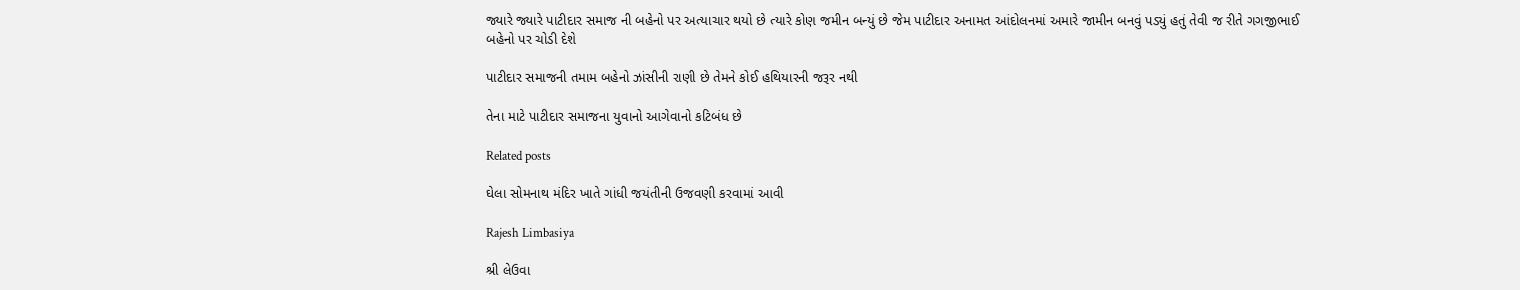જ્યારે જ્યારે પાટીદાર સમાજ ની બહેનો પર અત્યાચાર થયો છે ત્યારે કોણ જમીન બન્યું છે જેમ પાટીદાર અનામત આંદોલનમાં અમારે જામીન બનવું પડ્યું હતું તેવી જ રીતે ગગજીભાઈ બહેનો પર ચોડી દેશે

પાટીદાર સમાજની તમામ બહેનો ઝાંસીની રાણી છે તેમને કોઈ હથિયારની જરૂર નથી

તેના માટે પાટીદાર સમાજના યુવાનો આગેવાનો કટિબંધ છે

Related posts

ઘેલા સોમનાથ મંદિર ખાતે ગાંધી જયંતીની ઉજવણી કરવામાં આવી

Rajesh Limbasiya

શ્રી લેઉવા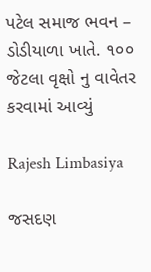પટેલ સમાજ ભવન – ડોડીયાળા ખાતે. ૧૦૦ જેટલા વૃક્ષો નુ વાવેતર કરવામાં આવ્યું

Rajesh Limbasiya

જસદણ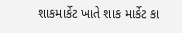શાકમાર્કેટ ખાતે શાક માર્કેટ કા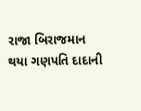રાજા બિરાજમાન થયા ગણપતિ દાદાની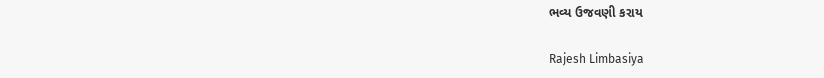ભવ્ય ઉજવણી કરાય

Rajesh Limbasiya